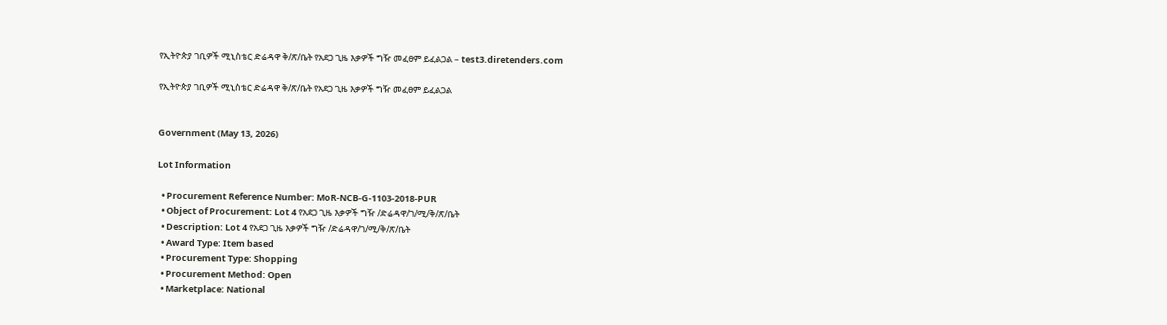የኢትዮጵያ ገቢዎች ሚኒስቴር ድሬዳዋ ቅ/ጽ/ቤት የአደጋ ጊዜ እቃዎች ግዥ መፈፀም ይፈልጋል – test3.diretenders.com

የኢትዮጵያ ገቢዎች ሚኒስቴር ድሬዳዋ ቅ/ጽ/ቤት የአደጋ ጊዜ እቃዎች ግዥ መፈፀም ይፈልጋል


Government (May 13, 2026)

Lot Information

  • Procurement Reference Number: MoR-NCB-G-1103-2018-PUR
  • Object of Procurement: Lot 4 የአደጋ ጊዜ እቃዎች ግዥ /ድሬዳዋ/ገ/ሚ/ቅ/ጽ/ቤት
  • Description: Lot 4 የአደጋ ጊዜ እቃዎች ግዥ /ድሬዳዋ/ገ/ሚ/ቅ/ጽ/ቤት
  • Award Type: Item based
  • Procurement Type: Shopping
  • Procurement Method: Open
  • Marketplace: National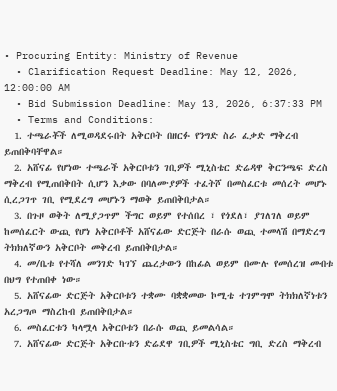• Procuring Entity: Ministry of Revenue
  • Clarification Request Deadline: May 12, 2026, 12:00:00 AM
  • Bid Submission Deadline: May 13, 2026, 6:37:33 PM
  • Terms and Conditions:
  1. ተጫራቾች ለሚወዳደሩበት አቅርቦት በዘርፉ የንግድ ስራ ፈቃድ ማቅረብ ይጠበቅባቸዋል።
  2. አሸናፊ የሆነው ተጫራች አቅርቦቱን ገቢዎች ሚኒስቴር ድሬዳዋ ቅርንጫፍ ድረስ ማቅረብ የሚጠበቅበት ሲሆን እቃው በባለሙያዎች ተፈትሾ በመስፈርቱ መሰረት መሆኑ ሲረጋገጥ ገቢ የሚደረግ መሆኑን ማወቅ ይጠበቅበታል።
  3. በጉዞ ወቅት ለሚያጋጥም ችግር ወይም የተሰበረ ፣ የጎደለ፣ ያገለገለ ወይም ከመሰፈርት ውጪ የሆነ አቅርቦቶች አሸናፊው ድርጅት በራሱ ወጪ ተመላሽ በማድረግ ትክክለኛውን አቅርቦት መቅረብ ይጠበቅበታል።
  4. መ/ቤቱ የተሻለ መንገድ ካገኘ ጨረታውን በከፊል ወይም በሙሉ የመሰረዝ መብቱ በህግ የተጠበቀ ነው።
  5. አሸናፊው ድርጅት አቅርቦቱን ተቋሙ ባቋቋመው ኮሚቴ ተገምግሞ ትክክለኛነቱን አረጋግጦ ማስረከብ ይጠበቅበታል።
  6. መስፈርቱን ካላሟላ አቅርቦቱን በራሱ ወጪ ይመልሳል።
  7. አሸናፊው ድርጅት አቅርቡቱን ድሬደዋ ገቢዎች ሚኒስቴር ግቢ ድረስ ማቅረብ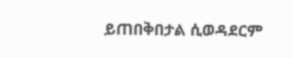ይጠበቅበታል ሲወዳደርም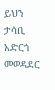ይህን ታሳቢ አድርጎ መወዳደር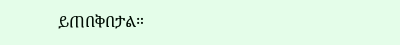ይጠበቅበታል።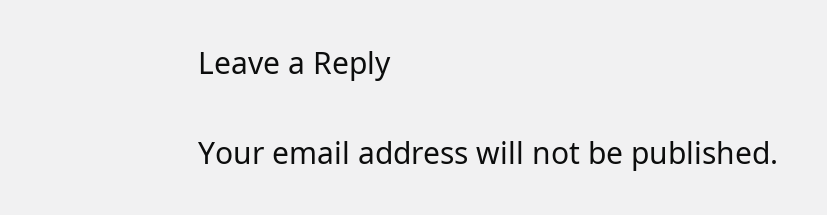Leave a Reply

Your email address will not be published.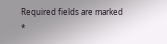Required fields are marked *